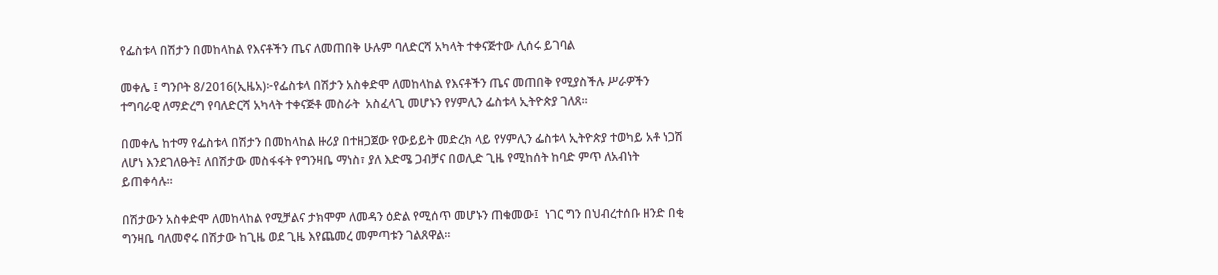የፌስቱላ በሽታን በመከላከል የእናቶችን ጤና ለመጠበቅ ሁሉም ባለድርሻ አካላት ተቀናጅተው ሊሰሩ ይገባል

መቀሌ ፤ ግንቦት 8/2016(ኢዜአ)፦የፌስቱላ በሽታን አስቀድሞ ለመከላከል የእናቶችን ጤና መጠበቅ የሚያስችሉ ሥራዎችን ተግባራዊ ለማድረግ የባለድርሻ አካላት ተቀናጅቶ መስራት  አስፈላጊ መሆኑን የሃምሊን ፌስቱላ ኢትዮጵያ ገለጸ፡፡

በመቀሌ ከተማ የፌስቱላ በሽታን በመከላከል ዙሪያ በተዘጋጀው የውይይት መድረክ ላይ የሃምሊን ፌስቱላ ኢትዮጵያ ተወካይ አቶ ነጋሽ ለሆነ እንደገለፁት፤ ለበሽታው መስፋፋት የግንዛቤ ማነስ፣ ያለ እድሜ ጋብቻና በወሊድ ጊዜ የሚከሰት ከባድ ምጥ ለአብነት ይጠቀሳሉ።

በሽታውን አስቀድሞ ለመከላከል የሚቻልና ታክሞም ለመዳን ዕድል የሚሰጥ መሆኑን ጠቁመው፤  ነገር ግን በህብረተሰቡ ዘንድ በቂ ግንዛቤ ባለመኖሩ በሽታው ከጊዜ ወደ ጊዜ እየጨመረ መምጣቱን ገልጸዋል።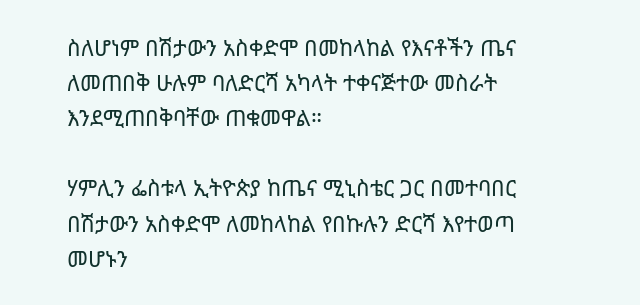ስለሆነም በሽታውን አስቀድሞ በመከላከል የእናቶችን ጤና ለመጠበቅ ሁሉም ባለድርሻ አካላት ተቀናጅተው መስራት እንደሚጠበቅባቸው ጠቁመዋል።

ሃምሊን ፌስቱላ ኢትዮጵያ ከጤና ሚኒስቴር ጋር በመተባበር በሽታውን አስቀድሞ ለመከላከል የበኩሉን ድርሻ እየተወጣ መሆኑን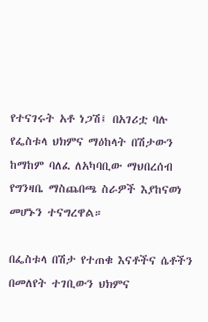የተናገሩት አቶ ነጋሽ፤ በአገሪቷ ባሉ የፌስቱላ ህክምና ማዕከላት በሽታውን ከማከም ባለፈ ለአካባቢው ማህበረሰብ የግንዛቤ ማስጨበጫ ስራዎች እያከናወነ መሆኑን ተናግረዋል።

በፌስቱላ በሽታ የተጠቁ እናቶችና ሴቶችን በመለየት ተገቢውን ህክምና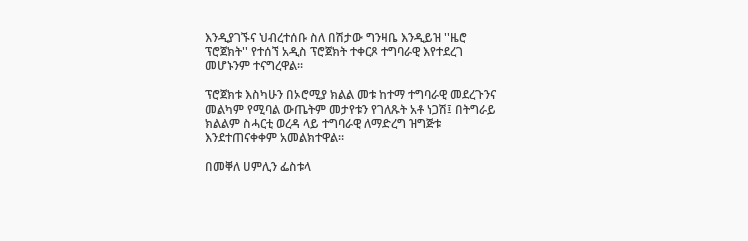እንዲያገኙና ህብረተሰቡ ስለ በሽታው ግንዛቤ እንዲይዝ ''ዜሮ ፕሮጀክት'' የተሰኘ አዲስ ፕሮጀክት ተቀርጾ ተግባራዊ እየተደረገ መሆኑንም ተናግረዋል፡፡

ፕሮጀክቱ እስካሁን በኦሮሚያ ክልል መቱ ከተማ ተግባራዊ መደረጉንና መልካም የሚባል ውጤትም መታየቱን የገለጹት አቶ ነጋሽ፤ በትግራይ ክልልም ስሓርቲ ወረዳ ላይ ተግባራዊ ለማድረግ ዝግጅቱ እንደተጠናቀቀም አመልክተዋል።

በመቐለ ሀምሊን ፌስቱላ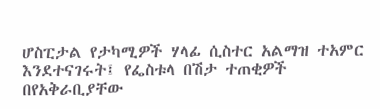ሆስፒታል የታካሚዎች ሃላፊ ሲስተር አልማዝ ተአምር እንደተናገሩት፤ የፌስቱላ በሽታ ተጠቂዎች በየአቅራቢያቸው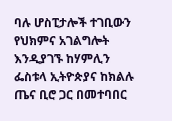ባሉ ሆስፒታሎች ተገቢውን የህክምና አገልግሎት እንዲያገኙ ከሃምሊን ፌስቱላ ኢትዮጵያና ከክልሉ ጤና ቢሮ ጋር በመተባበር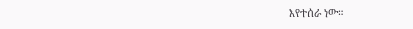እየተሰራ ነው።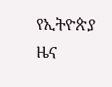የኢትዮጵያ ዜና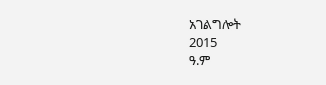አገልግሎት
2015
ዓ.ም